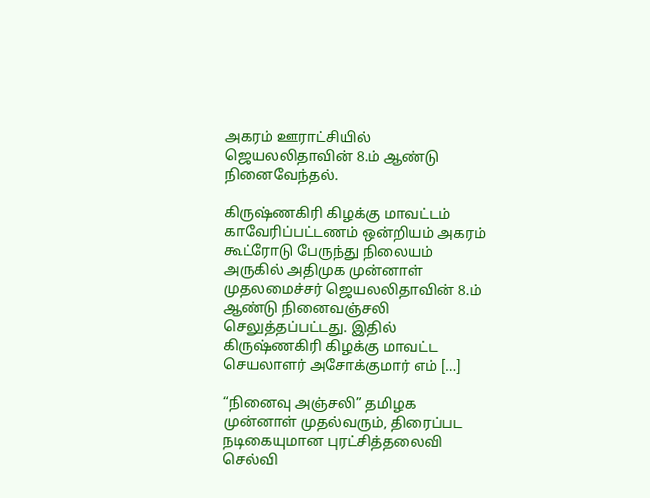அகரம் ஊராட்சியில் ஜெயலலிதாவின் 8.ம் ஆண்டு நினைவேந்தல்.

கிருஷ்ணகிரி கிழக்கு மாவட்டம் காவேரிப்பட்டணம் ஒன்றியம் அகரம் கூட்ரோடு பேருந்து நிலையம் அருகில் அதிமுக முன்னாள் முதலமைச்சர் ஜெயலலிதாவின் 8.ம் ஆண்டு நினைவஞ்சலி செலுத்தப்பட்டது. இதில் கிருஷ்ணகிரி கிழக்கு மாவட்ட செயலாளர் அசோக்குமார் எம் […]

“நினைவு அஞ்சலி” தமிழக முன்னாள் முதல்வரும், திரைப்பட நடிகையுமான புரட்சித்தலைவி செல்வி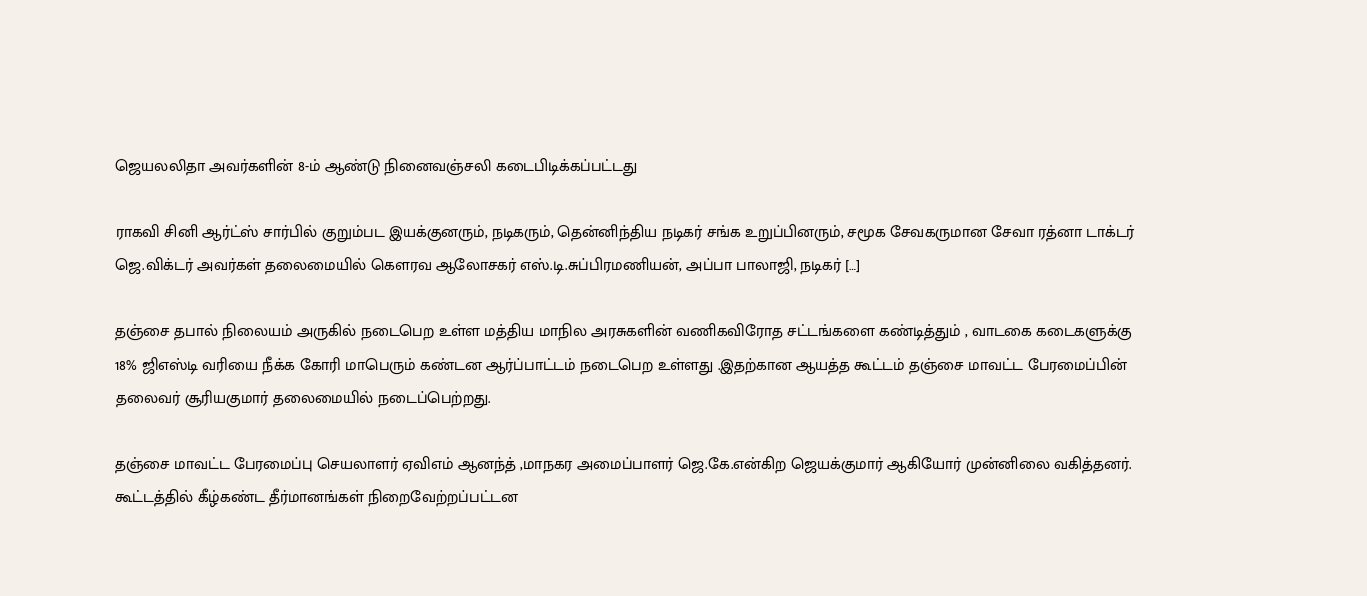ஜெயலலிதா அவர்களின் 8-ம் ஆண்டு நினைவஞ்சலி கடைபிடிக்கப்பட்டது

ராகவி சினி ஆர்ட்ஸ் சார்பில் குறும்பட இயக்குனரும், நடிகரும், தென்னிந்திய நடிகர் சங்க உறுப்பினரும், சமூக சேவகருமான சேவா ரத்னா டாக்டர் ஜெ.விக்டர் அவர்கள் தலைமையில் கெளரவ ஆலோசகர் எஸ்.டி.சுப்பிரமணியன், அப்பா பாலாஜி, நடிகர் […]

தஞ்சை தபால் நிலையம் அருகில் நடைபெற உள்ள மத்திய மாநில அரசுகளின் வணிகவிரோத சட்டங்களை கண்டித்தும் , வாடகை கடைகளுக்கு 18% ஜிஎஸ்டி வரியை நீக்க கோரி மாபெரும் கண்டன ஆர்ப்பாட்டம் நடைபெற உள்ளது .இதற்கான ஆயத்த கூட்டம் தஞ்சை மாவட்ட பேரமைப்பின் தலைவர் சூரியகுமார் தலைமையில் நடைப்பெற்றது.

தஞ்சை மாவட்ட பேரமைப்பு செயலாளர் ஏவிஎம் ஆனந்த் ,மாநகர அமைப்பாளர் ஜெ.கே.என்கிற ஜெயக்குமார் ஆகியோர் முன்னிலை வகித்தனர். கூட்டத்தில் கீழ்கண்ட தீர்மானங்கள் நிறைவேற்றப்பட்டன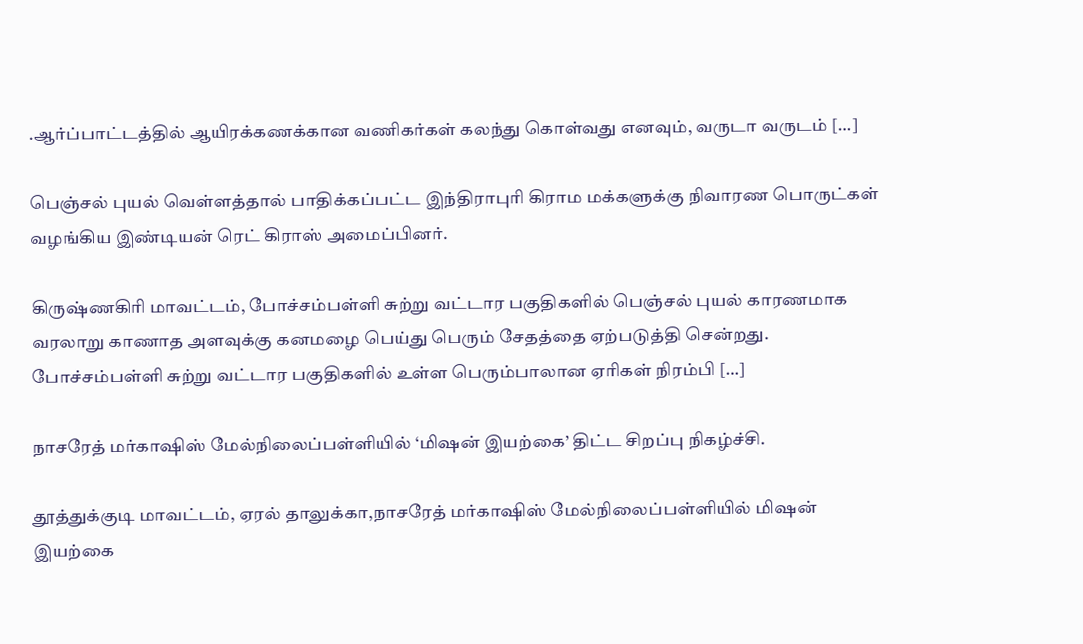.ஆர்ப்பாட்டத்தில் ஆயிரக்கணக்கான வணிகர்கள் கலந்து கொள்வது எனவும், வருடா வருடம் […]

பெஞ்சல் புயல் வெள்ளத்தால் பாதிக்கப்பட்ட இந்திராபுரி கிராம மக்களுக்கு நிவாரண பொருட்கள் வழங்கிய இண்டியன் ரெட் கிராஸ் அமைப்பினர்.

கிருஷ்ணகிரி மாவட்டம், போச்சம்பள்ளி சுற்று வட்டார பகுதிகளில் பெஞ்சல் புயல் காரணமாக வரலாறு காணாத அளவுக்கு கனமழை பெய்து பெரும் சேதத்தை ஏற்படுத்தி சென்றது. போச்சம்பள்ளி சுற்று வட்டார பகுதிகளில் உள்ள பெரும்பாலான ஏரிகள் நிரம்பி […]

நாசரேத் மர்காஷிஸ் மேல்நிலைப்பள்ளியில் ‘மிஷன் இயற்கை’ திட்ட சிறப்பு நிகழ்ச்சி.

தூத்துக்குடி மாவட்டம், ஏரல் தாலுக்கா,நாசரேத் மர்காஷிஸ் மேல்நிலைப்பள்ளியில் மிஷன் இயற்கை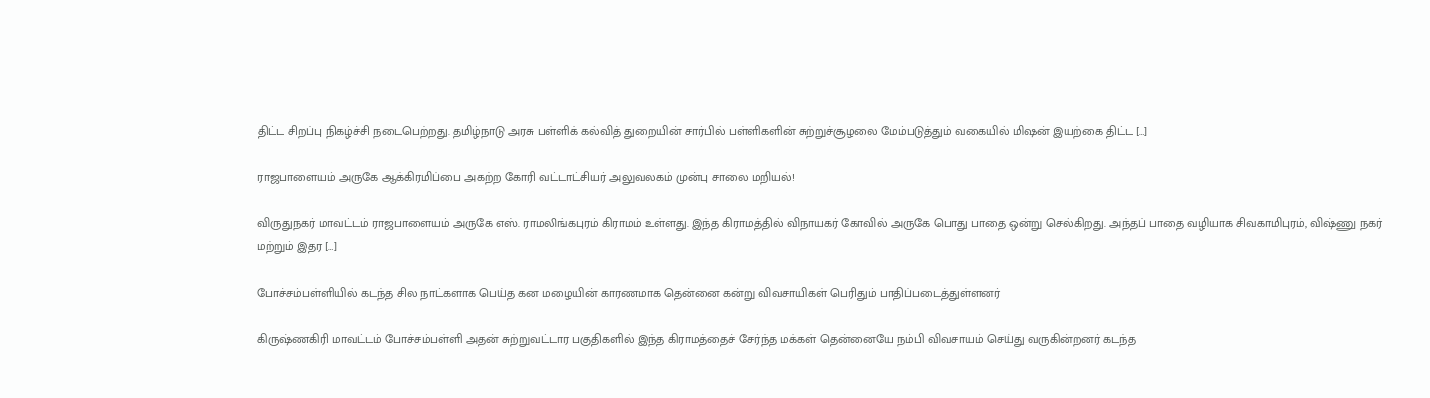திட்ட சிறப்பு நிகழ்ச்சி நடைபெற்றது. தமிழ்நாடு அரசு பள்ளிக் கல்வித் துறையின் சார்பில் பள்ளிகளின் சுற்றுச்சூழலை மேம்படுத்தும் வகையில் மிஷன் இயற்கை திட்ட […]

ராஜபாளையம் அருகே ஆக்கிரமிப்பை அகற்ற கோரி வட்டாட்சியர் அலுவலகம் முன்பு சாலை மறியல்!

விருதுநகர் மாவட்டம் ராஜபாளையம் அருகே எஸ். ராமலிங்கபுரம் கிராமம் உள்ளது. இந்த கிராமத்தில் விநாயகர் கோவில் அருகே பொது பாதை ஒன்று செல்கிறது. அந்தப் பாதை வழியாக சிவகாமிபுரம், விஷ்ணு நகர் மற்றும் இதர […]

போச்சம்பள்ளியில் கடந்த சில நாட்களாக பெய்த கன மழையின் காரணமாக தென்னை கன்று விவசாயிகள் பெரிதும் பாதிப்படைத்துள்ளனர்

கிருஷ்ணகிரி மாவட்டம் போச்சம்பள்ளி அதன் சுற்றுவட்டார பகுதிகளில் இந்த கிராமத்தைச் சேர்ந்த மக்கள் தென்னையே நம்பி விவசாயம் செய்து வருகின்றனர் கடந்த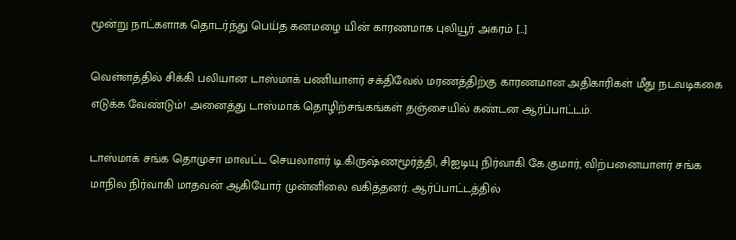மூன்று நாட்களாக தொடர்ந்து பெய்த கனமழை யின் காரணமாக புலியூர் அகரம் […]

வெள்ளத்தில் சிக்கி பலியான டாஸ்மாக் பணியாளர் சக்திவேல் மரணத்திற்கு காரணமான அதிகாரிகள் மீது நடவடிககை எடுக்க வேண்டும்! அனைத்து டாஸ்மாக் தொழிற்சங்கங்கள் தஞ்சையில் கண்டன ஆர்ப்பாட்டம்.

டாஸ்மாக் சங்க தொமுசா மாவட்ட செயலாளர் டி.கிருஷ்ணமூர்த்தி, சிஐடியு நிர்வாகி கே.குமார், விற்பனையாளர் சங்க மாநில நிர்வாகி மாதவன் ஆகியோர் முன்னிலை வகித்தனர். ஆர்ப்பாட்டத்தில்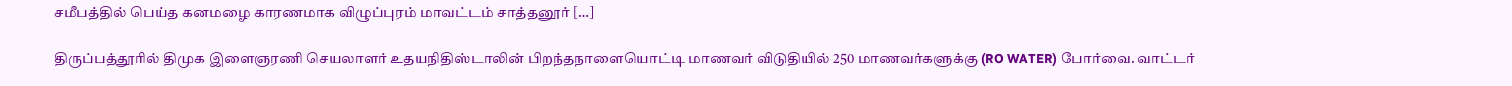சமீபத்தில் பெய்த கனமழை காரணமாக விழுப்புரம் மாவட்டம் சாத்தனூர் […]

திருப்பத்தூரில் திமுக இளைஞரணி செயலாளர் உதயநிதிஸ்டாலின் பிறந்தநாளையொட்டி மாணவர் விடுதியில் 250 மாணவர்களுக்கு (RO WATER) போர்வை. வாட்டர்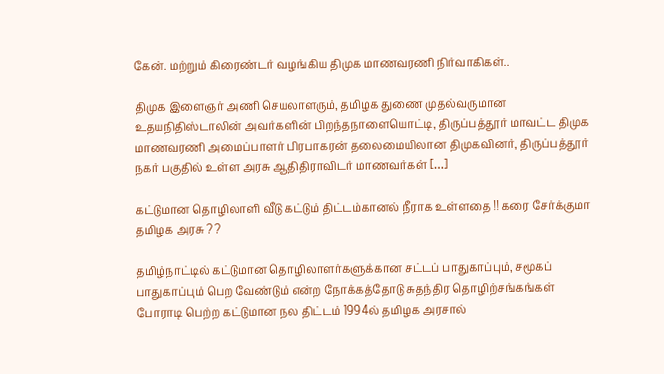கேன். மற்றும் கிரைண்டர் வழங்கிய திமுக மாணவரணி நிர்வாகிகள்..

திமுக இளைஞர் அணி செயலாளரும், தமிழக துணை முதல்வருமான உதயநிதிஸ்டாலின் அவர்களின் பிறந்தநாளையொட்டி, திருப்பத்தூர் மாவட்ட திமுக மாணவரணி அமைப்பாளர் பிரபாகரன் தலைமையிலான திமுகவினர், திருப்பத்தூர் நகர் பகுதில் உள்ள அரசு ஆதிதிராவிடர் மாணவர்கள் […]

கட்டுமான தொழிலாளி வீடு கட்டும் திட்டம்கானல் நீராக உள்ளதை !! கரை சேர்க்குமா தமிழக அரசு ? ?

தமிழ்நாட்டில் கட்டுமான தொழிலாளர்களுக்கான சட்டப் பாதுகாப்பும், சமூகப் பாதுகாப்பும் பெற வேண்டும் என்ற நோக்கத்தோடு சுதந்திர தொழிற்சங்கங்கள் போராடி பெற்ற கட்டுமான நல திட்டம் 1994ல் தமிழக அரசால்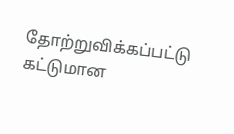தோற்றுவிக்கப்பட்டு கட்டுமான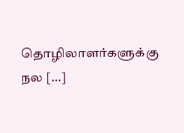தொழிலாளர்களுக்கு நல […]